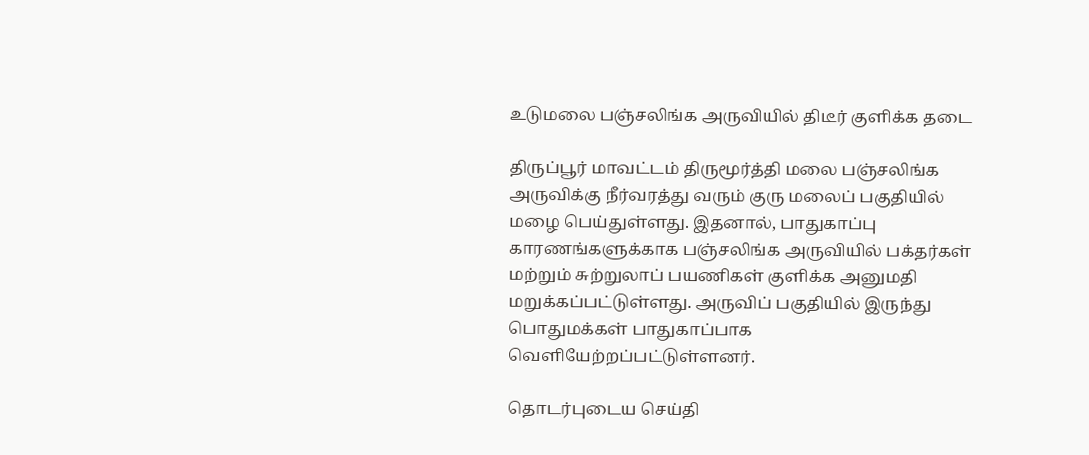உடுமலை பஞ்சலிங்க அருவியில் திடீர் குளிக்க தடை

திருப்பூர் மாவட்டம் திருமூர்த்தி மலை பஞ்சலிங்க அருவிக்கு நீர்வரத்து வரும் குரு மலைப் பகுதியில் மழை பெய்துள்ளது. இதனால், பாதுகாப்பு காரணங்களுக்காக பஞ்சலிங்க அருவியில் பக்தர்கள் மற்றும் சுற்றுலாப் பயணிகள் குளிக்க அனுமதி மறுக்கப்பட்டுள்ளது. அருவிப் பகுதியில் இருந்து பொதுமக்கள் பாதுகாப்பாக வெளியேற்றப்பட்டுள்ளனர்.

தொடர்புடைய செய்தி